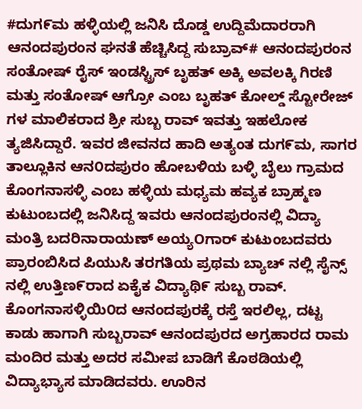#ದುಗ೯ಮ ಹಳ್ಳಿಯಲ್ಲಿ ಜನಿಸಿ ದೊಡ್ಡ ಉದ್ದಿಮೆದಾರರಾಗಿ ಆನಂದಪುರಂನ ಘನತೆ ಹೆಚ್ಚಿಸಿದ್ದ ಸುಬ್ರಾವ್# ಆನಂದಪುರಂನ ಸಂತೋಷ್ ರೈಸ್ ಇಂಡಸ್ಟ್ರಿಸ್ ಬೃಹತ್ ಅಕ್ಕಿ ಅವಲಕ್ಕಿ ಗಿರಣಿ ಮತ್ತು ಸಂತೋಷ್ ಆಗ್ರೋ ಎಂಬ ಬೃಹತ್ ಕೋಲ್ಡ್ ಸ್ಟೋರೇಜ್ ಗಳ ಮಾಲಿಕರಾದ ಶ್ರೀ ಸುಬ್ಬ ರಾವ್ ಇವತ್ತು ಇಹಲೋಕ ತ್ಯಜಿಸಿದ್ದಾರೆ. ಇವರ ಜೀವನದ ಹಾದಿ ಅತ್ಯಂತ ದುಗ೯ಮ, ಸಾಗರ ತಾಲ್ಲೂಕಿನ ಆನ೦ದಪುರಂ ಹೋಬಳಿಯ ಬಳ್ಳಿ ಬೈಲು ಗ್ರಾಮದ ಕೊಂಗನಾಸಳ್ಳಿ ಎಂಬ ಹಳ್ಳಿಯ ಮಧ್ಯಮ ಹವ್ಯಕ ಬ್ರಾಹ್ಮಣ ಕುಟುಂಬದಲ್ಲಿ ಜನಿಸಿದ್ದ ಇವರು ಆನಂದಪುರಂನಲ್ಲಿ ವಿದ್ಯಾ ಮಂತ್ರಿ ಬದರಿನಾರಾಯಣ್ ಅಯ್ಯOಗಾರ್ ಕುಟುಂಬದವರು ಪ್ರಾರಂಬಿಸಿದ ಪಿಯುಸಿ ತರಗತಿಯ ಪ್ರಥಮ ಬ್ಯಾಚ್ ನಲ್ಲಿ ಸೈನ್ಸ್ ನಲ್ಲಿ ಉತ್ತಿಣ೯ರಾದ ಏಕೈಕ ವಿದ್ಯಾಥಿ೯ ಸುಬ್ಬ ರಾವ್. ಕೊಂಗನಾಸಳ್ಳಿಯಿ೦ದ ಆನಂದಪುರಕ್ಕೆ ರಸ್ತೆ ಇರಲಿಲ್ಲ, ದಟ್ಟ ಕಾಡು ಹಾಗಾಗಿ ಸುಬ್ಬರಾವ್ ಆನಂದಪುರದ ಅಗ್ರಹಾರದ ರಾಮ ಮಂದಿರ ಮತ್ತು ಅದರ ಸಮೀಪ ಬಾಡಿಗೆ ಕೊಠಡಿಯಲ್ಲಿ ವಿದ್ಯಾಭ್ಯಾಸ ಮಾಡಿದವರು. ಊರಿನ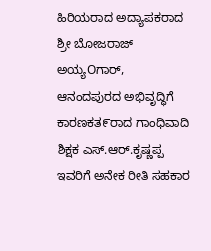ಹಿರಿಯರಾದ ಅದ್ಯಾಪಕರಾದ ಶ್ರೀ ಬೋಜರಾಜ್ ಅಯ್ಯOಗಾರ್, ಆನಂದಪುರದ ಅಭಿವೃದ್ಧಿಗೆ ಕಾರಣಕತ೯ರಾದ ಗಾಂಧಿವಾದಿ ಶಿಕ್ಷಕ ಎಸ್.ಆರ್.ಕೃಷ್ಣಪ್ಪ ಇವರಿಗೆ ಅನೇಕ ರೀತಿ ಸಹಕಾರ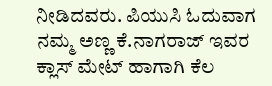ನೀಡಿದವರು. ಪಿಯುಸಿ ಓದುವಾಗ ನಮ್ಮ ಅಣ್ಣ ಕೆ.ನಾಗರಾಜ್ ಇವರ ಕ್ಲಾಸ್ ಮೇಟ್ ಹಾಗಾಗಿ ಕೆಲ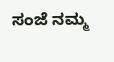ಸಂಜೆ ನಮ್ಮ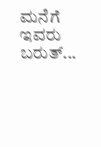ಮನೆಗೆ ಇವರು ಬರುತ್...